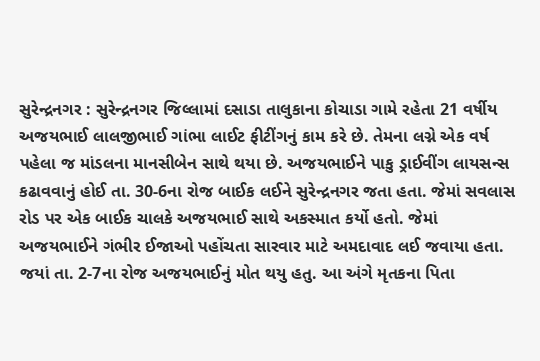સુરેન્દ્રનગર : સુરેન્દ્રનગર જિલ્લામાં દસાડા તાલુકાના કોચાડા ગામે રહેતા 21 વર્ષીય અજયભાઈ લાલજીભાઈ ગાંભા લાઈટ ફીટીંગનું કામ કરે છે. તેમના લગ્ને એક વર્ષ પહેલા જ માંડલના માનસીબેન સાથે થયા છે. અજયભાઈને પાકુ ડ્રાઈવીંગ લાયસન્સ કઢાવવાનું હોઈ તા. 30-6ના રોજ બાઈક લઈને સુરેન્દ્રનગર જતા હતા. જેમાં સવલાસ રોડ પર એક બાઈક ચાલકે અજયભાઈ સાથે અકસ્માત કર્યો હતો. જેમાં અજયભાઈને ગંભીર ઈજાઓ પહોંચતા સારવાર માટે અમદાવાદ લઈ જવાયા હતા. જયાં તા. 2-7ના રોજ અજયભાઈનું મોત થયુ હતુ. આ અંગે મૃતકના પિતા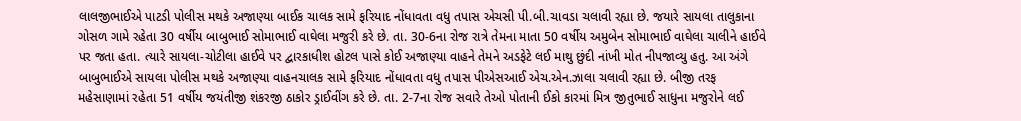લાલજીભાઈએ પાટડી પોલીસ મથકે અજાણ્યા બાઈક ચાલક સામે ફરિયાદ નોંધાવતા વધુ તપાસ એચસી પી.બી.ચાવડા ચલાવી રહ્યા છે. જયારે સાયલા તાલુકાના ગોસળ ગામે રહેતા 30 વર્ષીય બાબુભાઈ સોમાભાઈ વાઘેલા મજુરી કરે છે. તા. 30-6ના રોજ રાત્રે તેમના માતા 50 વર્ષીય અમુબેન સોમાભાઈ વાઘેલા ચાલીને હાઈવે પર જતા હતા. ત્યારે સાયલા-ચોટીલા હાઈવે પર દ્વારકાધીશ હોટલ પાસે કોઈ અજાણ્યા વાહને તેમને અડફેટે લઈ માથુ છુંદી નાંખી મોત નીપજાવ્યુ હતુ. આ અંગે બાબુભાઈએ સાયલા પોલીસ મથકે અજાણ્યા વાહનચાલક સામે ફરિયાદ નોંધાવતા વધુ તપાસ પીએસઆઈ એચ.એન.ઝાલા ચલાવી રહ્યા છે. બીજી તરફ મહેસાણામાં રહેતા 51 વર્ષીય જયંતીજી શંકરજી ઠાકોર ડ્રાઈવીંગ કરે છે. તા. 2-7ના રોજ સવારે તેઓ પોતાની ઈકો કારમાં મિત્ર જીતુભાઈ સાધુના મજુરોને લઈ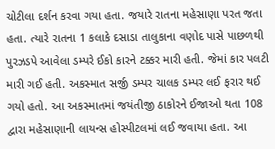ચોટીલા દર્શન કરવા ગયા હતા. જયારે રાતના મહેસાણા પરત જતા હતા. ત્યારે રાતના 1 કલાકે દસાડા તાલુકાના વણોદ પાસે પાછળથી પુરઝડપે આવેલા ડમ્પરે ઈકો કારને ટક્કર મારી હતી. જેમાં કાર પલટી મારી ગઈ હતી. અકસ્માત સર્જી ડમ્પર ચાલક ડમ્પર લઈ ફરાર થઈ ગયો હતો. આ અકસ્માતમાં જયંતીજી ઠાકોરને ઈજાઓ થતા 108 દ્વારા મહેસાણાની લાયન્સ હોસ્પીટલમાં લઈ જવાયા હતા. આ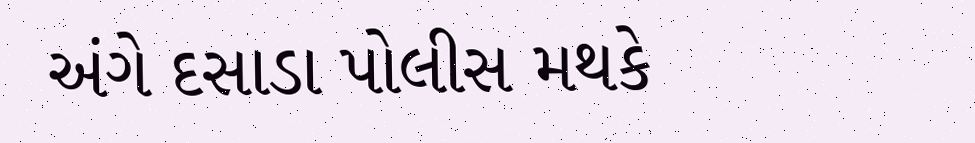અંગે દસાડા પોલીસ મથકે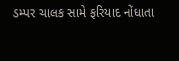ડમ્પર ચાલક સામે ફરિયાદ નોંધાતા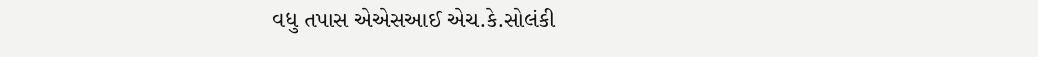વધુ તપાસ એએસઆઈ એચ.કે.સોલંકી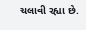ચલાવી રહ્યા છે.